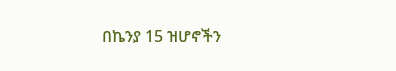በኬንያ 15 ዝሆኖችን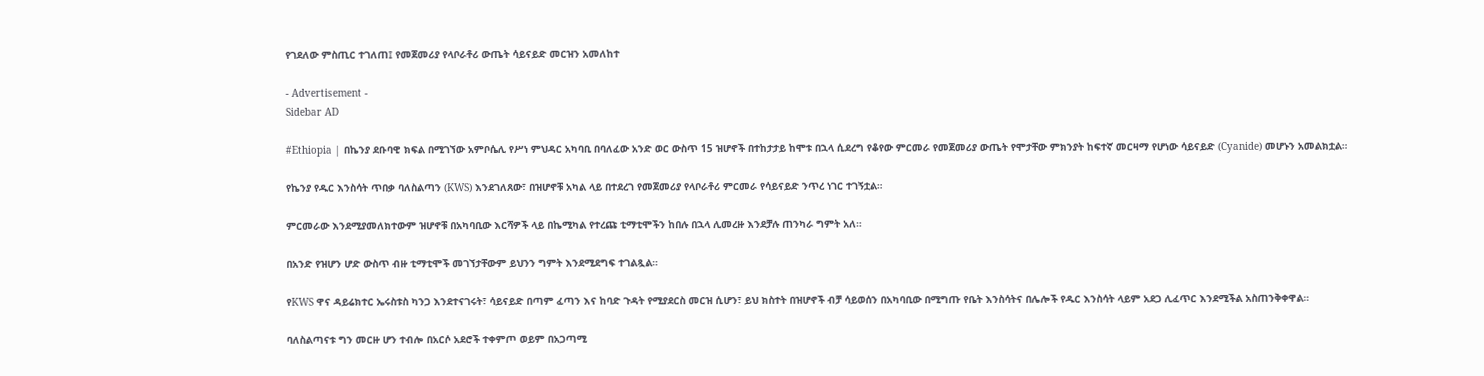የገደለው ምስጢር ተገለጠ፤ የመጀመሪያ የላቦራቶሪ ውጤት ሳይናይድ መርዝን አመለከተ

- Advertisement -
Sidebar AD

#Ethiopia | በኬንያ ደቡባዊ ክፍል በሚገኘው አምቦሴሊ የሥነ ምህዳር አካባቢ በባለፈው አንድ ወር ውስጥ 15 ዝሆኖች በተከታታይ ከሞቱ በኋላ ሲደረግ የቆየው ምርመራ የመጀመሪያ ውጤት የሞታቸው ምክንያት ከፍተኛ መርዛማ የሆነው ሳይናይድ (Cyanide) መሆኑን አመልክቷል።

የኬንያ የዱር እንስሳት ጥበቃ ባለስልጣን (KWS) እንደገለጸው፣ በዝሆኖቹ አካል ላይ በተደረገ የመጀመሪያ የላቦራቶሪ ምርመራ የሳይናይድ ንጥረ ነገር ተገኝቷል።

ምርመራው እንደሚያመለክተውም ዝሆኖቹ በአካባቢው እርሻዎች ላይ በኬሚካል የተረጩ ቲማቲሞችን ከበሉ በኋላ ሊመረዙ እንደቻሉ ጠንካራ ግምት አለ።

በአንድ የዝሆን ሆድ ውስጥ ብዙ ቲማቲሞች መገኘታቸውም ይህንን ግምት እንደሚደግፍ ተገልጿል።

የKWS ዋና ዳይሬክተር ኤሩስቱስ ካንጋ እንደተናገሩት፣ ሳይናይድ በጣም ፈጣን እና ከባድ ጉዳት የሚያደርስ መርዝ ሲሆን፣ ይህ ክስተት በዝሆኖች ብቻ ሳይወሰን በአካባቢው በሚግጡ የቤት እንስሳትና በሌሎች የዱር እንስሳት ላይም አደጋ ሊፈጥር እንደሚችል አስጠንቅቀዋል።

ባለስልጣናቱ ግን መርዙ ሆን ተብሎ በአርሶ አደሮች ተቀምጦ ወይም በአጋጣሚ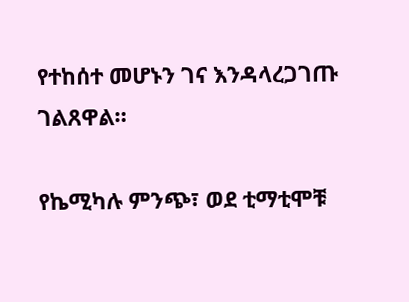የተከሰተ መሆኑን ገና እንዳላረጋገጡ ገልጸዋል።

የኬሚካሉ ምንጭ፣ ወደ ቲማቲሞቹ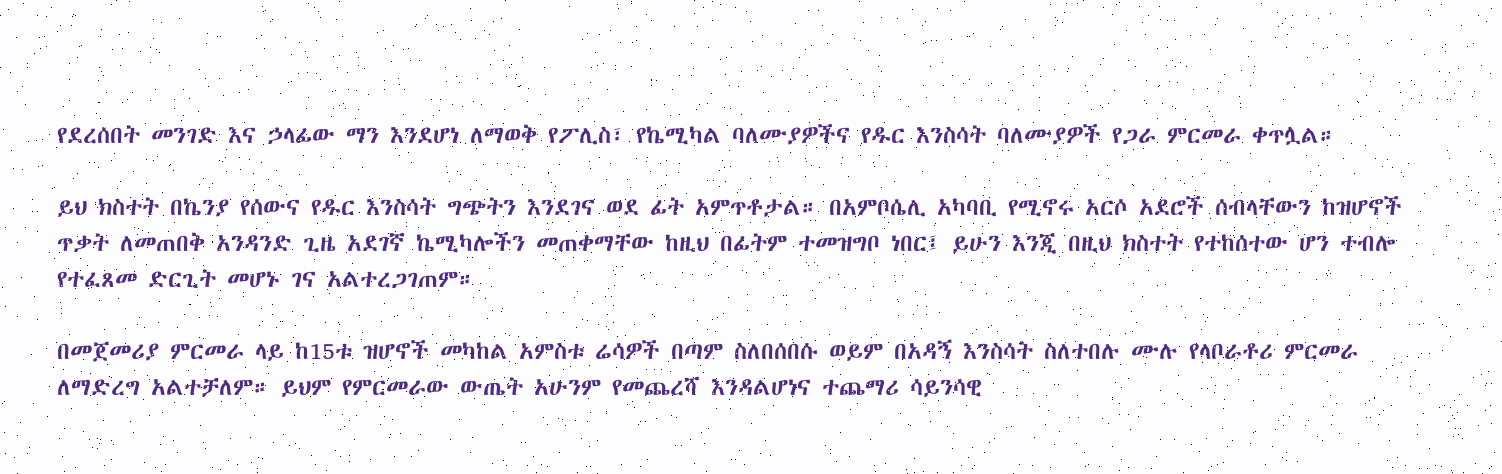የደረሰበት መንገድ እና ኃላፊው ማን እንደሆነ ለማወቅ የፖሊስ፣ የኬሚካል ባለሙያዎችና የዱር እንስሳት ባለሙያዎች የጋራ ምርመራ ቀጥሏል።

ይህ ክስተት በኬንያ የሰውና የዱር እንስሳት ግጭትን እንደገና ወደ ፊት አምጥቶታል። በአምቦሴሊ አካባቢ የሚኖሩ አርሶ አደሮች ሰብላቸውን ከዝሆኖች ጥቃት ለመጠበቅ አንዳንድ ጊዜ አደገኛ ኬሚካሎችን መጠቀማቸው ከዚህ በፊትም ተመዝግቦ ነበር፤ ይሁን እንጂ በዚህ ክስተት የተከሰተው ሆን ተብሎ የተፈጸመ ድርጊት መሆኑ ገና አልተረጋገጠም።

በመጀመሪያ ምርመራ ላይ ከ15ቱ ዝሆኖች መካከል አምስቱ ሬሳዎች በጣም ስለበሰበሱ ወይም በአዳኝ እንስሳት ስለተበሉ ሙሉ የላቦራቶሪ ምርመራ ለማድረግ አልተቻለም። ይህም የምርመራው ውጤት አሁንም የመጨረሻ እንዳልሆነና ተጨማሪ ሳይንሳዊ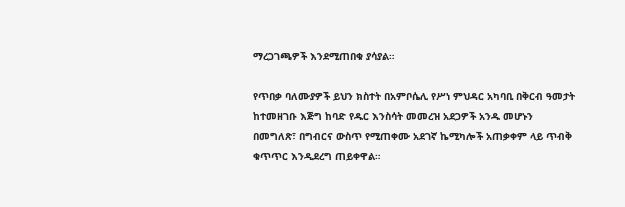ማረጋገጫዎች እንደሚጠበቁ ያሳያል።

የጥበቃ ባለሙያዎች ይህን ክስተት በአምቦሴሊ የሥነ ምህዳር አካባቢ በቅርብ ዓመታት ከተመዘገቡ እጅግ ከባድ የዱር እንስሳት መመረዝ አደጋዎች አንዱ መሆኑን በመግለጽ፣ በግብርና ውስጥ የሚጠቀሙ አደገኛ ኬሚካሎች አጠቃቀም ላይ ጥብቅ ቁጥጥር እንዲደረግ ጠይቀዋል።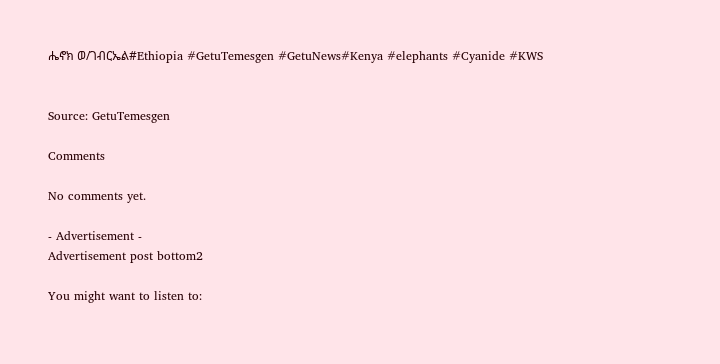ሔኖክ ወ/ገብርኤል#Ethiopia #GetuTemesgen #GetuNews#Kenya #elephants #Cyanide #KWS


Source: GetuTemesgen

Comments

No comments yet.

- Advertisement -
Advertisement post bottom2

You might want to listen to: